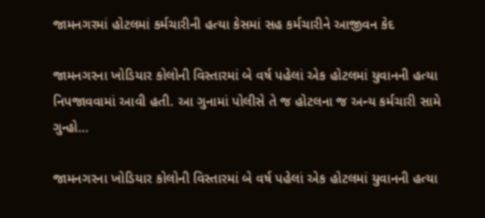જામનગરમાં હોટલમાં કર્મચારીની હત્યા કેસમાં સહ કર્મચારીને આજીવન કેદ

જામનગરના ખોડિયાર કોલોની વિસ્તારમાં બે વર્ષ પહેલાં એક હોટલમાં યુવાનની હત્યા નિપજાવવામાં આવી હતી. આ ગુનામાં પોલીસે તે જ હોટલના જ અન્ય કર્મચારી સામે ગુન્હો…

જામનગરના ખોડિયાર કોલોની વિસ્તારમાં બે વર્ષ પહેલાં એક હોટલમાં યુવાનની હત્યા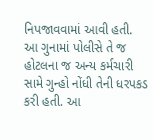નિપજાવવામાં આવી હતી. આ ગુનામાં પોલીસે તે જ હોટલના જ અન્ય કર્મચારી સામે ગુન્હો નોંધી તેની ધરપકડ કરી હતી. આ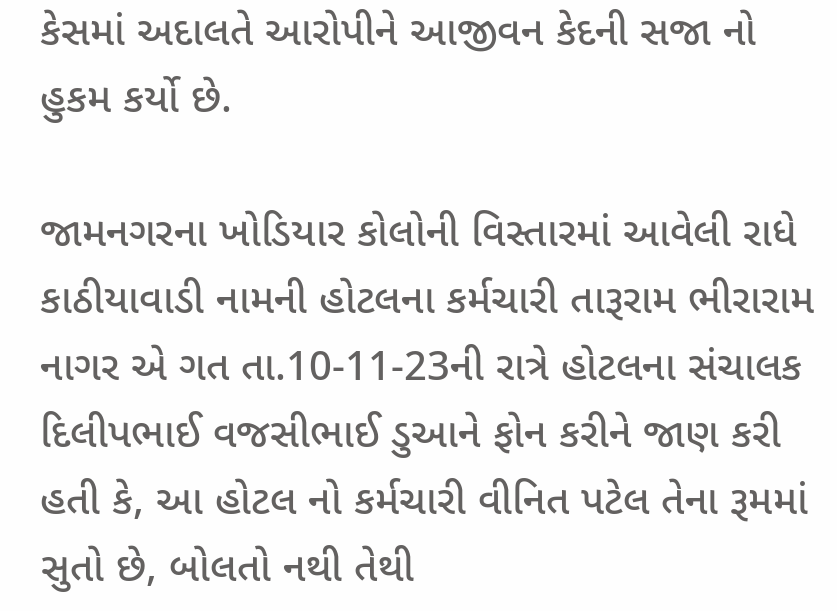કેસમાં અદાલતે આરોપીને આજીવન કેદની સજા નો હુકમ કર્યો છે.

જામનગરના ખોડિયાર કોલોની વિસ્તારમાં આવેલી રાધે કાઠીયાવાડી નામની હોટલના કર્મચારી તારૂરામ ભીરારામ નાગર એ ગત તા.10-11-23ની રાત્રે હોટલના સંચાલક દિલીપભાઈ વજસીભાઈ ડુઆને ફોન કરીને જાણ કરી હતી કે, આ હોટલ નો કર્મચારી વીનિત પટેલ તેના રૂમમાં સુતો છે, બોલતો નથી તેથી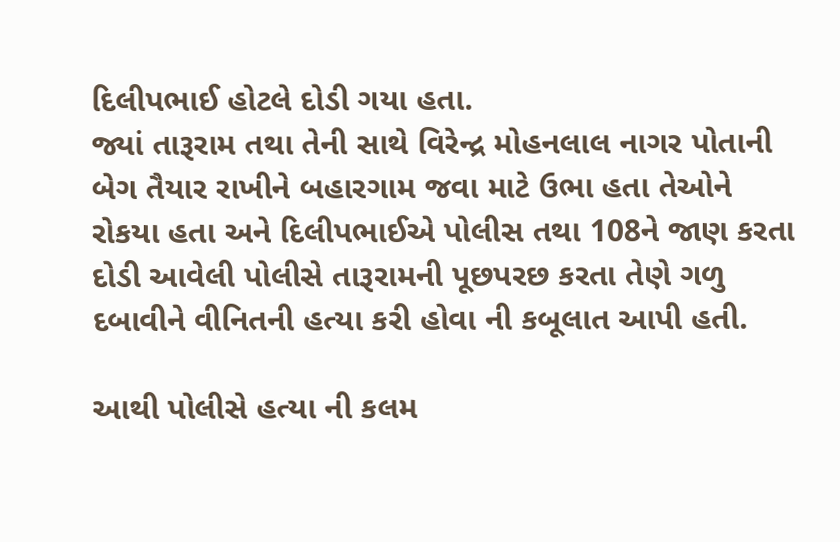દિલીપભાઈ હોટલે દોડી ગયા હતા.
જ્યાં તારૂરામ તથા તેની સાથે વિરેન્દ્ર મોહનલાલ નાગર પોતાની બેગ તૈયાર રાખીને બહારગામ જવા માટે ઉભા હતા તેઓને રોકયા હતા અને દિલીપભાઈએ પોલીસ તથા 108ને જાણ કરતા દોડી આવેલી પોલીસે તારૂરામની પૂછપરછ કરતા તેણે ગળુ દબાવીને વીનિતની હત્યા કરી હોવા ની કબૂલાત આપી હતી.

આથી પોલીસે હત્યા ની કલમ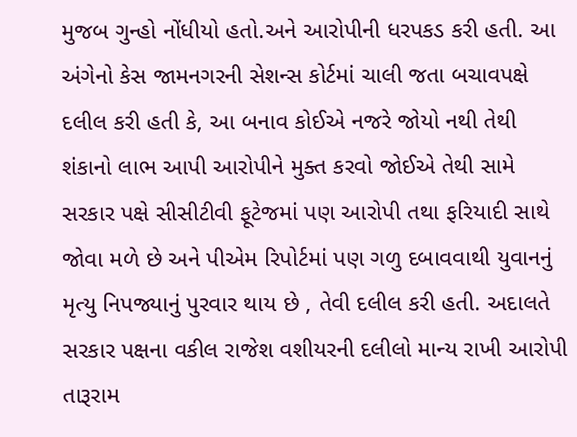મુજબ ગુન્હો નોંધીયો હતો.અને આરોપીની ધરપકડ કરી હતી. આ અંગેનો કેસ જામનગરની સેશન્સ કોર્ટમાં ચાલી જતા બચાવપક્ષે દલીલ કરી હતી કે, આ બનાવ કોઈએ નજરે જોયો નથી તેથી શંકાનો લાભ આપી આરોપીને મુક્ત કરવો જોઈએ તેથી સામે સરકાર પક્ષે સીસીટીવી ફૂટેજમાં પણ આરોપી તથા ફરિયાદી સાથે જોવા મળે છે અને પીએમ રિપોર્ટમાં પણ ગળુ દબાવવાથી યુવાનનું મૃત્યુ નિપજ્યાનું પુરવાર થાય છે , તેવી દલીલ કરી હતી. અદાલતે સરકાર પક્ષના વકીલ રાજેશ વશીયરની દલીલો માન્ય રાખી આરોપી તારૂરામ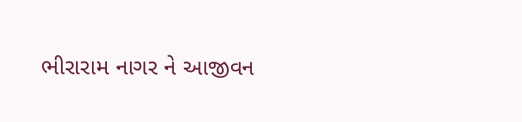ભીરારામ નાગર ને આજીવન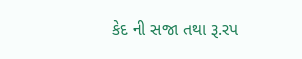કેદ ની સજા તથા રૂ.રપ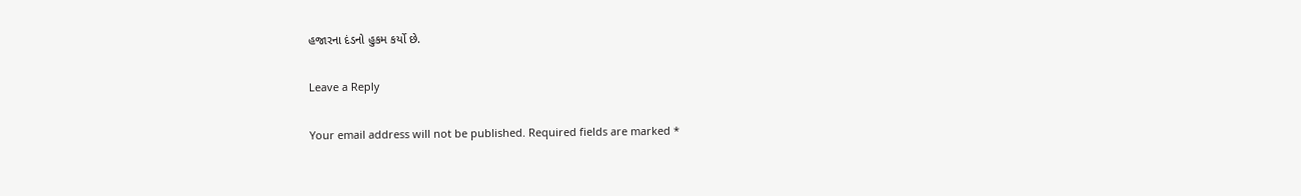હજારના દંડનો હુકમ કર્યો છે.

Leave a Reply

Your email address will not be published. Required fields are marked *